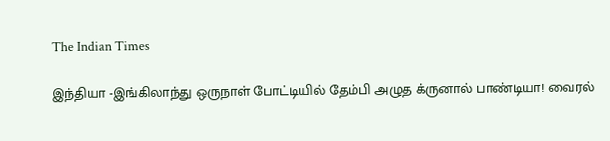The Indian Times

இந்தியா -இங்கிலாந்து ஒருநாள் போட்டியில் தேம்பி அழுத க்ருனால் பாண்டியா! வைரல்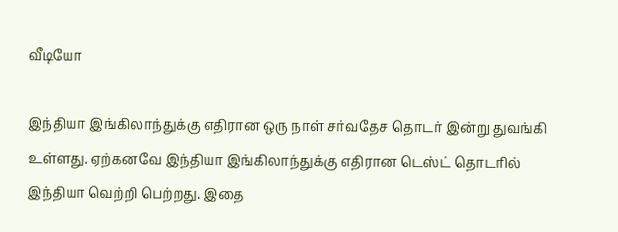வீடியோ

இந்தியா இங்கிலாந்துக்கு எதிரான ஒரு நாள் சர்வதேச தொடர் இன்று துவங்கி உள்ளது. ஏற்கனவே இந்தியா இங்கிலாந்துக்கு எதிரான டெஸ்ட் தொடரில் இந்தியா வெற்றி பெற்றது. இதை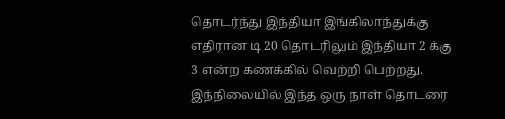தொடர்ந்து இந்தியா இங்கிலாந்துக்கு எதிரான டி 20 தொடரிலும் இந்தியா 2 க்கு 3 என்ற கணக்கில் வெற்றி பெற்றது. இந்நிலையில் இந்த ஒரு நாள் தொடரை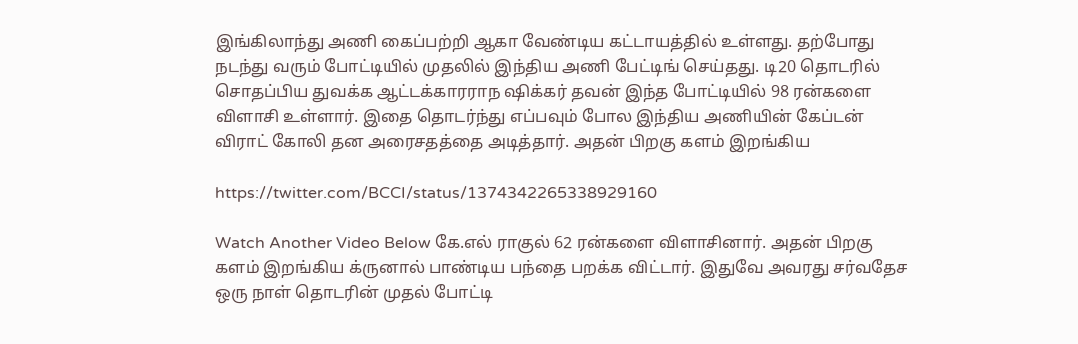இங்கிலாந்து அணி கைப்பற்றி ஆகா வேண்டிய கட்டாயத்தில் உள்ளது. தற்போது நடந்து வரும் போட்டியில் முதலில் இந்திய அணி பேட்டிங் செய்தது. டி20 தொடரில் சொதப்பிய துவக்க ஆட்டக்காரராந ஷிக்கர் தவன் இந்த போட்டியில் 98 ரன்களை விளாசி உள்ளார். இதை தொடர்ந்து எப்பவும் போல இந்திய அணியின் கேப்டன் விராட் கோலி தன அரைசதத்தை அடித்தார். அதன் பிறகு களம் இறங்கிய

https://twitter.com/BCCI/status/1374342265338929160

Watch Another Video Below கே.எல் ராகுல் 62 ரன்களை விளாசினார். அதன் பிறகு களம் இறங்கிய க்ருனால் பாண்டிய பந்தை பறக்க விட்டார். இதுவே அவரது சர்வதேச ஒரு நாள் தொடரின் முதல் போட்டி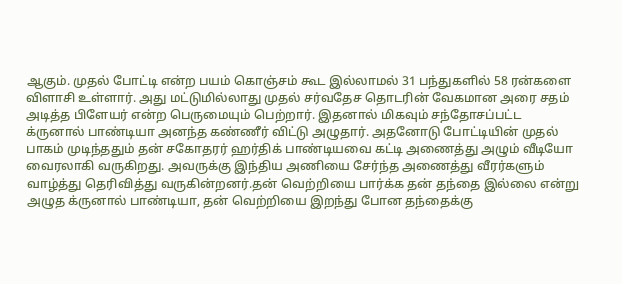ஆகும். முதல் போட்டி என்ற பயம் கொஞ்சம் கூட இல்லாமல் 31 பந்துகளில் 58 ரன்களை விளாசி உள்ளார். அது மட்டுமில்லாது முதல் சர்வதேச தொடரின் வேகமான அரை சதம் அடித்த பிளேயர் என்ற பெருமையும் பெற்றார். இதனால் மிகவும் சந்தோசப்பட்ட க்ருனால் பாண்டியா அனந்த கண்ணீர் விட்டு அழுதார். அதனோடு போட்டியின் முதல் பாகம் முடிந்ததும் தன் சகோதரர் ஹர்திக் பாண்டியவை கட்டி அணைத்து அழும் வீடியோ வைரலாகி வருகிறது. அவருக்கு இந்திய அணியை சேர்ந்த அணைத்து வீரர்களும் வாழ்த்து தெரிவித்து வருகின்றனர்.தன் வெற்றியை பார்க்க தன் தந்தை இல்லை என்று அழுத க்ருனால் பாண்டியா, தன் வெற்றியை இறந்து போன தந்தைக்கு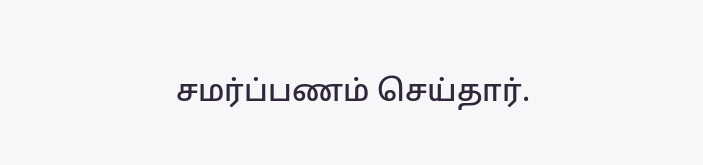சமர்ப்பணம் செய்தார்.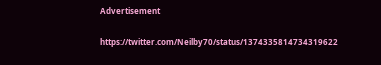Advertisement

https://twitter.com/Neilby70/status/1374335814734319622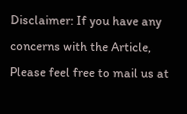Disclaimer: If you have any concerns with the Article, Please feel free to mail us at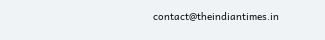contact@theindiantimes.in